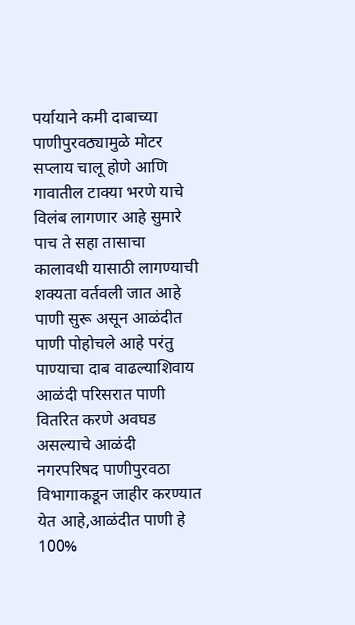पर्यायाने कमी दाबाच्या पाणीपुरवठ्यामुळे मोटर सप्लाय चालू होणे आणि गावातील टाक्या भरणे याचे विलंब लागणार आहे सुमारे पाच ते सहा तासाचा कालावधी यासाठी लागण्याची शक्यता वर्तवली जात आहे पाणी सुरू असून आळंदीत पाणी पोहोचले आहे परंतु पाण्याचा दाब वाढल्याशिवाय आळंदी परिसरात पाणी वितरित करणे अवघड असल्याचे आळंदी नगरपरिषद पाणीपुरवठा विभागाकडून जाहीर करण्यात येत आहे,आळंदीत पाणी हे 100%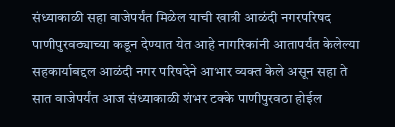संध्याकाळी सहा वाजेपर्यंत मिळेल याची खात्री आळंदी नगरपरिषद पाणीपुरवठ्याच्या कडून देण्यात येत आहे नागरिकांनी आतापर्यंत केलेल्या सहकार्याबद्दल आळंदी नगर परिषदेने आभार व्यक्त केले असून सहा ते सात वाजेपर्यंत आज संध्याकाळी शंभर टक्के पाणीपुरवठा होईल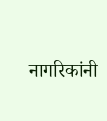नागरिकांनी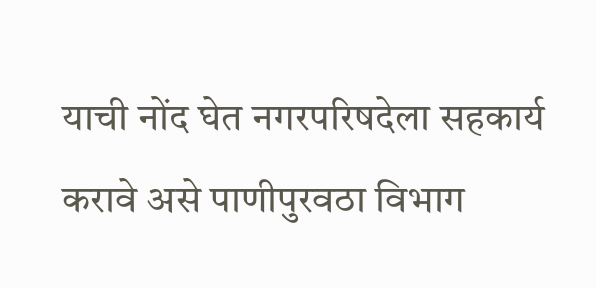याची नोंद घेत नगरपरिषदेला सहकार्य करावे असे पाणीपुरवठा विभाग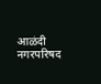आळंदी नगरपरिषद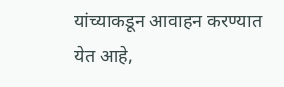यांच्याकडून आवाहन करण्यात येत आहे,